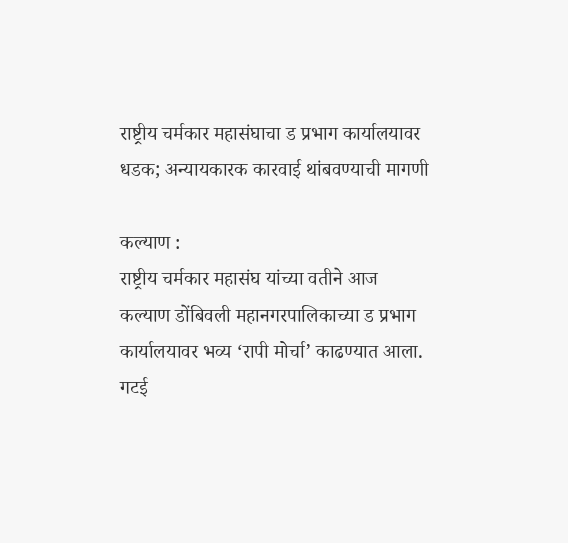राष्ट्रीय चर्मकार महासंघाचा ड प्रभाग कार्यालयावर धडक; अन्यायकारक कारवाई थांबवण्याची मागणी

कल्याण :
राष्ट्रीय चर्मकार महासंघ यांच्या वतीने आज कल्याण डोंबिवली महानगरपालिकाच्या ड प्रभाग कार्यालयावर भव्य ‘रापी मोर्चा’ काढण्यात आला. गटई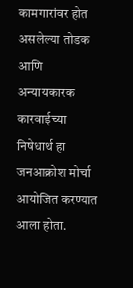कामगारांवर होत असलेल्या तोडक आणि अन्यायकारक कारवाईच्या निषेधार्थ हा जनआक्रोश मोर्चा आयोजित करण्यात आला होता.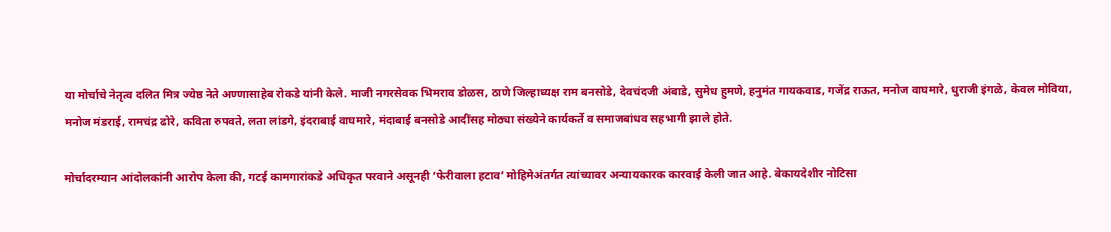या मोर्चाचे नेतृत्व दलित मित्र ज्येष्ठ नेते अण्णासाहेब रोकडे यांनी केले. माजी नगरसेवक भिमराव डोळस, ठाणे जिल्हाध्यक्ष राम बनसोडे, देवचंदजी अंबाडे, सुमेध हुमणे, हनुमंत गायकवाड, गजेंद्र राऊत, मनोज वाघमारे, धुराजी इंगळे, केवल मोविया, मनोज मंडराई, रामचंद्र ढोरे, कविता रुपवते, लता लांडगे, इंदराबाई वाघमारे, मंदाबाई बनसोडे आदींसह मोठ्या संख्येने कार्यकर्ते व समाजबांधव सहभागी झाले होते.

मोर्चादरम्यान आंदोलकांनी आरोप केला की, गटई कामगारांकडे अधिकृत परवाने असूनही ‘फेरीवाला हटाव’ मोहिमेअंतर्गत त्यांच्यावर अन्यायकारक कारवाई केली जात आहे. बेकायदेशीर नोटिसा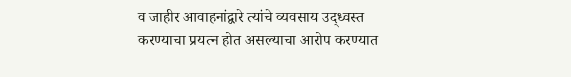व जाहीर आवाहनांद्वारे त्यांचे व्यवसाय उद्ध्वस्त करण्याचा प्रयत्न होत असल्याचा आरोप करण्यात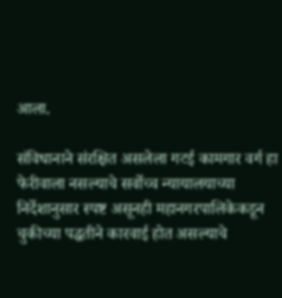आला.

संविधानाने संरक्षित असलेला गटई कामगार वर्ग हा फेरीवाला नसल्याचे सर्वोच्च न्यायालयाच्या निर्देशानुसार स्पष्ट असूनही महानगरपालिकेकडून चुकीच्या पद्धतीने कारवाई होत असल्याचे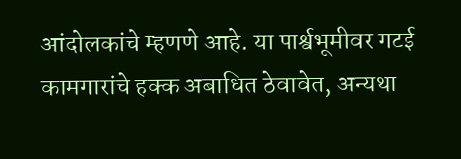आंदोलकांचे म्हणणे आहे. या पार्श्वभूमीवर गटई कामगारांचे हक्क अबाधित ठेवावेत, अन्यथा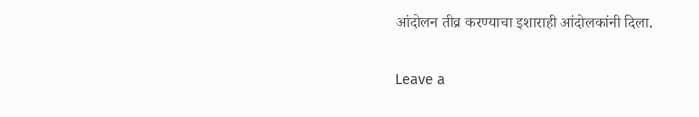आंदोलन तीव्र करण्याचा इशाराही आंदोलकांनी दिला.

Leave a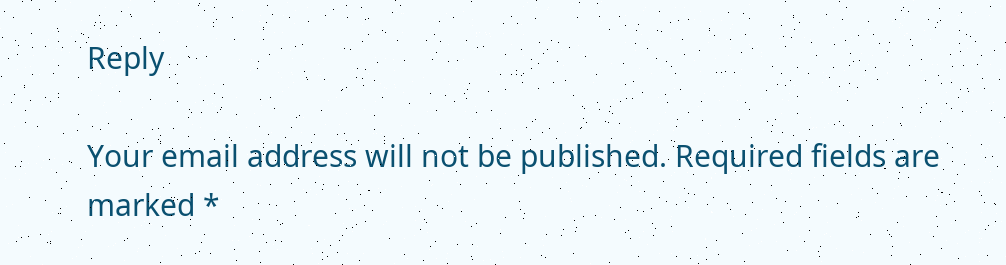Reply

Your email address will not be published. Required fields are marked *